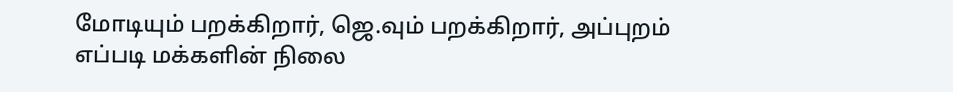மோடியும் பறக்கிறார், ஜெ.வும் பறக்கிறார், அப்புறம் எப்படி மக்களின் நிலை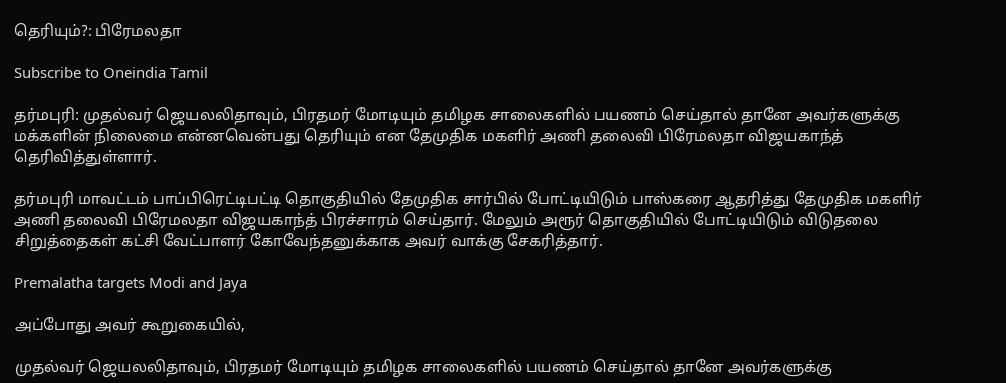தெரியும்?: பிரேமலதா

Subscribe to Oneindia Tamil

தர்மபுரி: முதல்வர் ஜெயலலிதாவும், பிரதமர் மோடியும் தமிழக சாலைகளில் பயணம் செய்தால் தானே அவர்களுக்கு மக்களின் நிலைமை என்னவென்பது தெரியும் என தேமுதிக மகளிர் அணி தலைவி பிரேமலதா விஜயகாந்த் தெரிவித்துள்ளார்.

தர்மபுரி மாவட்டம் பாப்பிரெட்டிபட்டி தொகுதியில் தேமுதிக சார்பில் போட்டியிடும் பாஸ்கரை ஆதரித்து தேமுதிக மகளிர் அணி தலைவி பிரேமலதா விஜயகாந்த் பிரச்சாரம் செய்தார். மேலும் அரூர் தொகுதியில் போட்டியிடும் விடுதலை சிறுத்தைகள் கட்சி வேட்பாளர் கோவேந்தனுக்காக அவர் வாக்கு சேகரித்தார்.

Premalatha targets Modi and Jaya

அப்போது அவர் கூறுகையில்,

முதல்வர் ஜெயலலிதாவும், பிரதமர் மோடியும் தமிழக சாலைகளில் பயணம் செய்தால் தானே அவர்களுக்கு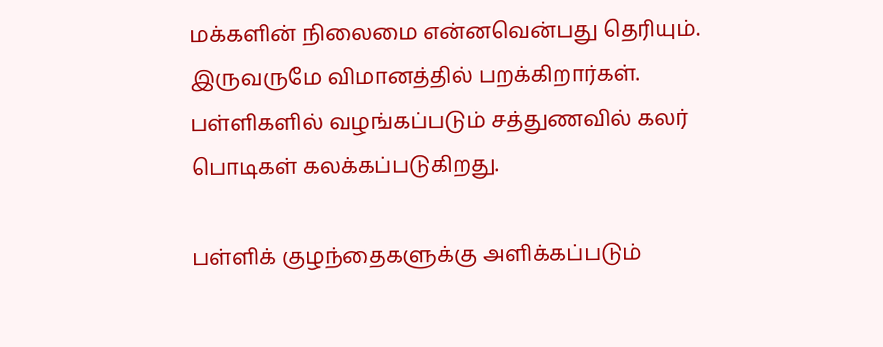மக்களின் நிலைமை என்னவென்பது தெரியும். இருவருமே விமானத்தில் பறக்கிறார்கள். பள்ளிகளில் வழங்கப்படும் சத்துணவில் கலர் பொடிகள் கலக்கப்படுகிறது.

பள்ளிக் குழந்தைகளுக்கு அளிக்கப்படும்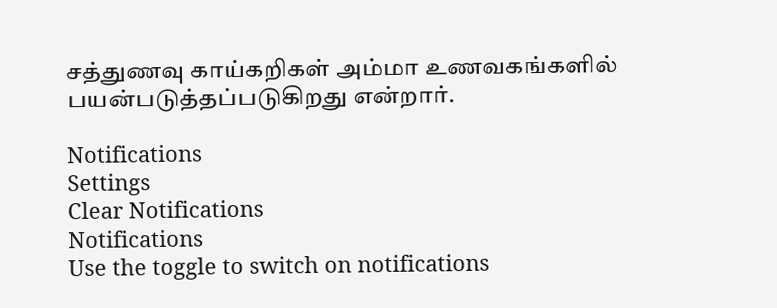சத்துணவு காய்கறிகள் அம்மா உணவகங்களில் பயன்படுத்தப்படுகிறது என்றார்.

Notifications
Settings
Clear Notifications
Notifications
Use the toggle to switch on notifications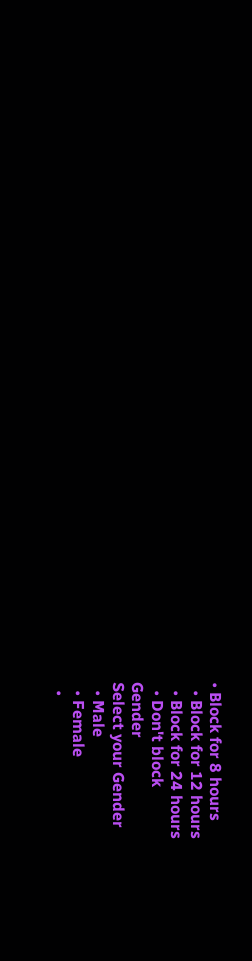• Block for 8 hours
  • Block for 12 hours
  • Block for 24 hours
  • Don't block
Gender
Select your Gender
  • Male
  • Female
  •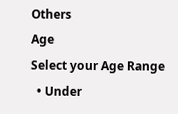Others
Age
Select your Age Range
  • Under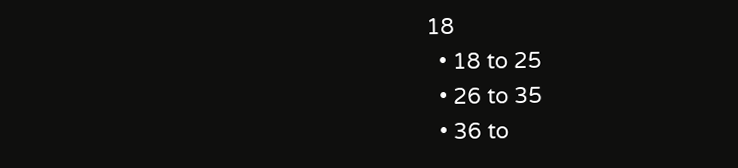18
  • 18 to 25
  • 26 to 35
  • 36 to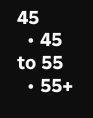45
  • 45 to 55
  • 55+